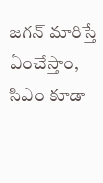జగన్ మారిస్తే ఏంచేస్తాం, సిఎం కూడా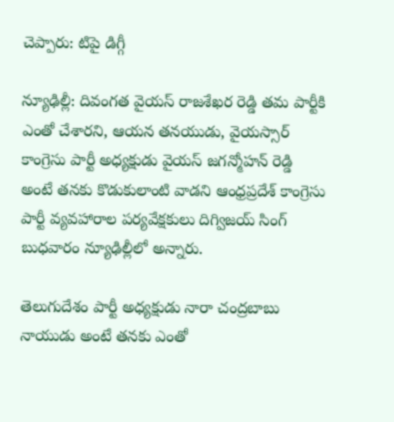చెప్పారు: టిపై డిగ్గీ

న్యూఢిల్లీ: దివంగత వైయస్ రాజశేఖర రెడ్డి తమ పార్టీకి ఎంతో చేశారని, ఆయన తనయుడు, వైయస్సార్ కాంగ్రెసు పార్టీ అధ్యక్షుడు వైయస్ జగన్మోహన్ రెడ్డి అంటే తనకు కొడుకులాంటి వాడని ఆంధ్రప్రదేశ్ కాంగ్రెసు పార్టీ వ్యవహారాల పర్యవేక్షకులు దిగ్విజయ్ సింగ్ బుధవారం న్యూఢిల్లీలో అన్నారు.

తెలుగుదేశం పార్టీ అధ్యక్షుడు నారా చంద్రబాబు నాయుడు అంటే తనకు ఎంతో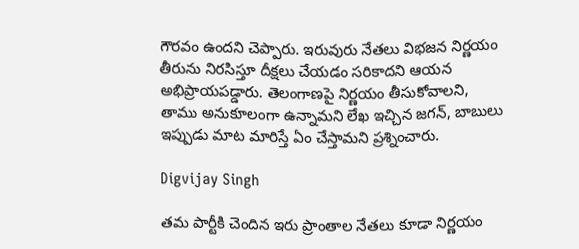గౌరవం ఉందని చెప్పారు. ఇరువురు నేతలు విభజన నిర్ణయం తీరును నిరసిస్తూ దీక్షలు చేయడం సరికాదని ఆయన అభిప్రాయపడ్డారు. తెలంగాణపై నిర్ణయం తీసుకోవాలని, తాము అనుకూలంగా ఉన్నామని లేఖ ఇచ్చిన జగన్, బాబులు ఇప్పుడు మాట మారిస్తే ఏం చేస్తామని ప్రశ్నించారు.

Digvijay Singh

తమ పార్టీకి చెందిన ఇరు ప్రాంతాల నేతలు కూడా నిర్ణయం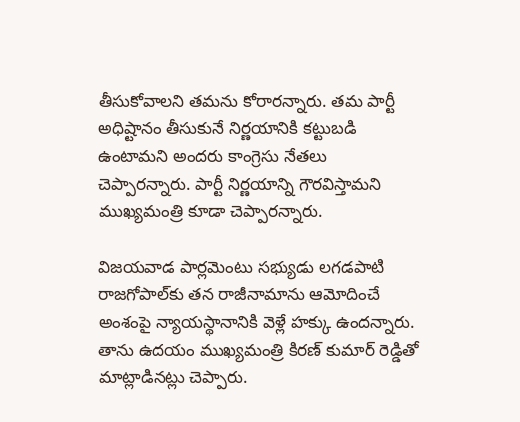తీసుకోవాలని తమను కోరారన్నారు. తమ పార్టీ అధిష్టానం తీసుకునే నిర్ణయానికి కట్టుబడి ఉంటామని అందరు కాంగ్రెసు నేతలు చెప్పారన్నారు. పార్టీ నిర్ణయాన్ని గౌరవిస్తామని ముఖ్యమంత్రి కూడా చెప్పారన్నారు.

విజయవాడ పార్లమెంటు సభ్యుడు లగడపాటి రాజగోపాల్‌కు తన రాజీనామాను ఆమోదించే అంశంపై న్యాయస్థానానికి వెళ్లే హక్కు ఉందన్నారు. తాను ఉదయం ముఖ్యమంత్రి కిరణ్ కుమార్ రెడ్డితో మాట్లాడినట్లు చెప్పారు.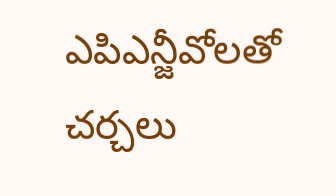ఎపిఎన్జీవోలతో చర్చలు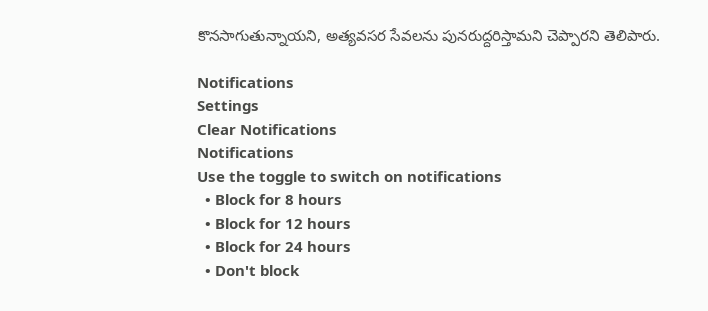కొనసాగుతున్నాయని, అత్యవసర సేవలను పునరుద్దరిస్తామని చెప్పారని తెలిపారు.

Notifications
Settings
Clear Notifications
Notifications
Use the toggle to switch on notifications
  • Block for 8 hours
  • Block for 12 hours
  • Block for 24 hours
  • Don't block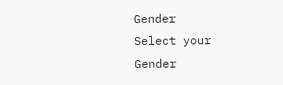Gender
Select your Gender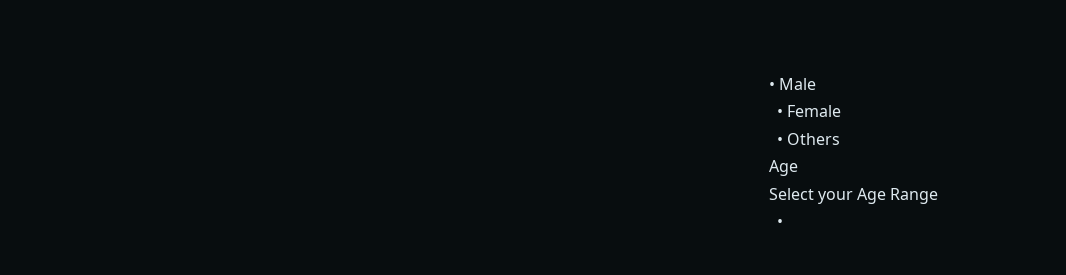• Male
  • Female
  • Others
Age
Select your Age Range
  •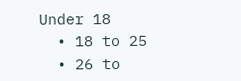Under 18
  • 18 to 25
  • 26 to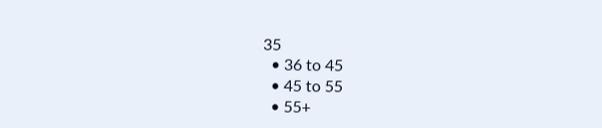35
  • 36 to 45
  • 45 to 55
  • 55+